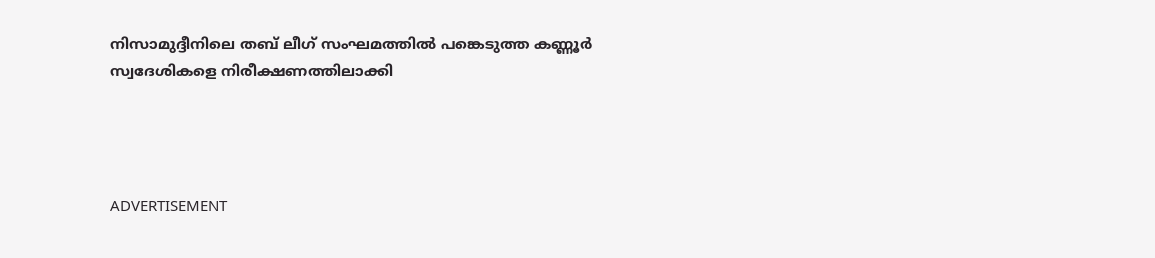നിസാമുദ്ദീനിലെ തബ് ലീഗ് സംഘമത്തില്‍ പങ്കെടുത്ത കണ്ണൂര്‍ സ്വദേശികളെ നിരീക്ഷണത്തിലാക്കി




ADVERTISEMENT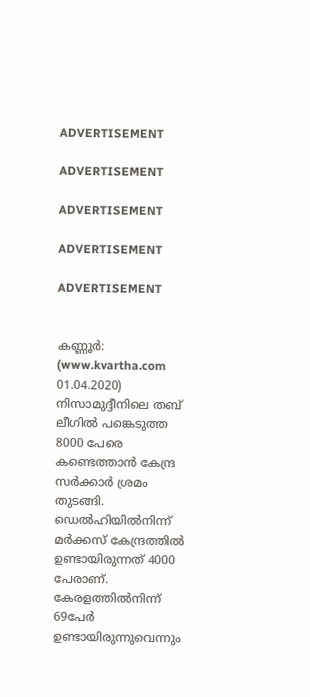ADVERTISEMENT

ADVERTISEMENT

ADVERTISEMENT

ADVERTISEMENT

ADVERTISEMENT


കണ്ണൂര്‍: (www.kvartha.com 01.04.2020) നിസാമുദ്ദീനിലെ തബ്‌ ലീഗില്‍ പങ്കെടുത്ത 8000 പേരെ കണ്ടെത്താന്‍ കേന്ദ്ര സര്‍ക്കാര്‍ ശ്രമം തുടങ്ങി. ഡെല്‍ഹിയില്‍നിന്ന് മര്‍ക്കസ് കേന്ദ്രത്തില്‍ ഉണ്ടായിരുന്നത് 4000 പേരാണ്. കേരളത്തില്‍നിന്ന് 69പേര്‍ ഉണ്ടായിരുന്നുവെന്നും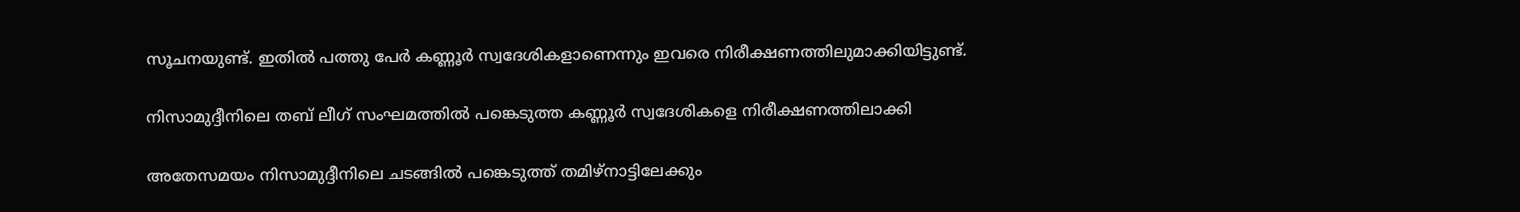സൂചനയുണ്ട്. ഇതില്‍ പത്തു പേര്‍ കണ്ണൂര്‍ സ്വദേശികളാണെന്നും ഇവരെ നിരീക്ഷണത്തിലുമാക്കിയിട്ടുണ്ട്.

നിസാമുദ്ദീനിലെ തബ് ലീഗ് സംഘമത്തില്‍ പങ്കെടുത്ത കണ്ണൂര്‍ സ്വദേശികളെ നിരീക്ഷണത്തിലാക്കി

അതേസമയം നിസാമുദ്ദീനിലെ ചടങ്ങില്‍ പങ്കെടുത്ത് തമിഴ്നാട്ടിലേക്കും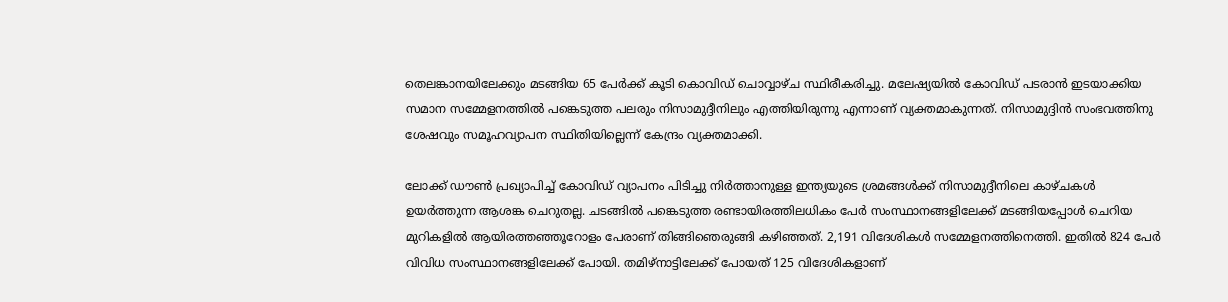തെലങ്കാനയിലേക്കും മടങ്ങിയ 65 പേര്‍ക്ക് കൂടി കൊവിഡ് ചൊവ്വാഴ്ച സ്ഥിരീകരിച്ചു. മലേഷ്യയില്‍ കോവിഡ് പടരാന്‍ ഇടയാക്കിയ സമാന സമ്മേളനത്തില്‍ പങ്കെടുത്ത പലരും നിസാമുദ്ദീനിലും എത്തിയിരുന്നു എന്നാണ് വ്യക്തമാകുന്നത്. നിസാമുദ്ദിന്‍ സംഭവത്തിനു ശേഷവും സമൂഹവ്യാപന സ്ഥിതിയില്ലെന്ന് കേന്ദ്രം വ്യക്തമാക്കി.

ലോക്ക് ഡൗണ്‍ പ്രഖ്യാപിച്ച് കോവിഡ് വ്യാപനം പിടിച്ചു നിര്‍ത്താനുള്ള ഇന്ത്യയുടെ ശ്രമങ്ങള്‍ക്ക് നിസാമുദ്ദീനിലെ കാഴ്ചകള്‍ ഉയര്‍ത്തുന്ന ആശങ്ക ചെറുതല്ല. ചടങ്ങില്‍ പങ്കെടുത്ത രണ്ടായിരത്തിലധികം പേര്‍ സംസ്ഥാനങ്ങളിലേക്ക് മടങ്ങിയപ്പോള്‍ ചെറിയ മുറികളില്‍ ആയിരത്തഞ്ഞൂറോളം പേരാണ് തിങ്ങിഞെരുങ്ങി കഴിഞ്ഞത്. 2,191 വിദേശികള്‍ സമ്മേളനത്തിനെത്തി. ഇതില്‍ 824 പേര്‍ വിവിധ സംസ്ഥാനങ്ങളിലേക്ക് പോയി. തമിഴ്നാട്ടിലേക്ക് പോയത് 125 വിദേശികളാണ്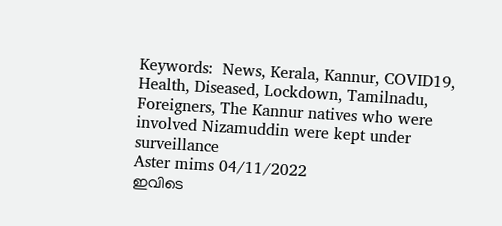Keywords:  News, Kerala, Kannur, COVID19, Health, Diseased, Lockdown, Tamilnadu, Foreigners, The Kannur natives who were involved Nizamuddin were kept under surveillance
Aster mims 04/11/2022
ഇവിടെ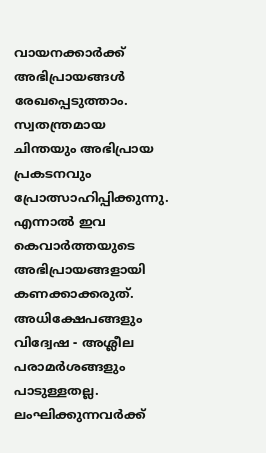വായനക്കാർക്ക് അഭിപ്രായങ്ങൾ രേഖപ്പെടുത്താം. സ്വതന്ത്രമായ ചിന്തയും അഭിപ്രായ പ്രകടനവും പ്രോത്സാഹിപ്പിക്കുന്നു. എന്നാൽ ഇവ കെവാർത്തയുടെ അഭിപ്രായങ്ങളായി കണക്കാക്കരുത്. അധിക്ഷേപങ്ങളും വിദ്വേഷ - അശ്ലീല പരാമർശങ്ങളും പാടുള്ളതല്ല. ലംഘിക്കുന്നവർക്ക്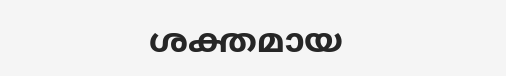ശക്തമായ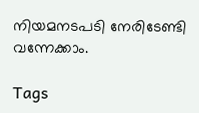നിയമനടപടി നേരിടേണ്ടി വന്നേക്കാം.

Tags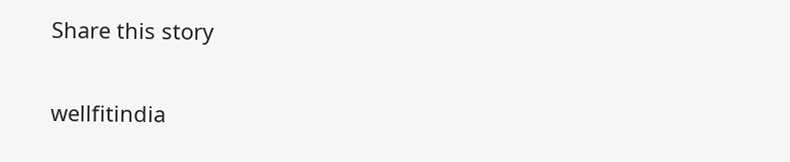Share this story

wellfitindia